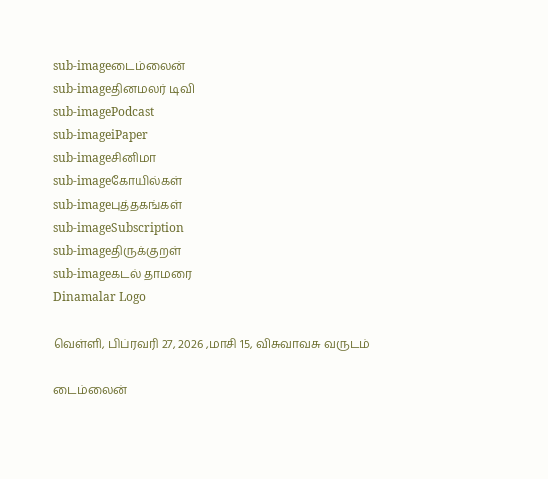sub-imageடைம்லைன்
sub-imageதினமலர் டிவி
sub-imagePodcast
sub-imageiPaper
sub-imageசினிமா
sub-imageகோயில்கள்
sub-imageபுத்தகங்கள்
sub-imageSubscription
sub-imageதிருக்குறள்
sub-imageகடல் தாமரை
Dinamalar Logo

வெள்ளி, பிப்ரவரி 27, 2026 ,மாசி 15, விசுவாவசு வருடம்

டைம்லைன்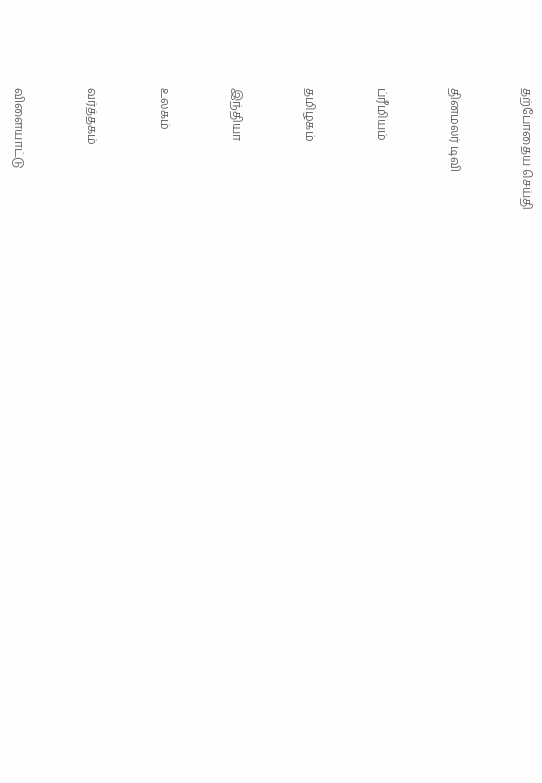தற்போதைய செய்தி


தினமலர் டிவி


ப்ரீமியம்


தமிழகம்


இந்தியா


உலகம்


வர்த்தகம்


விளையாட்டு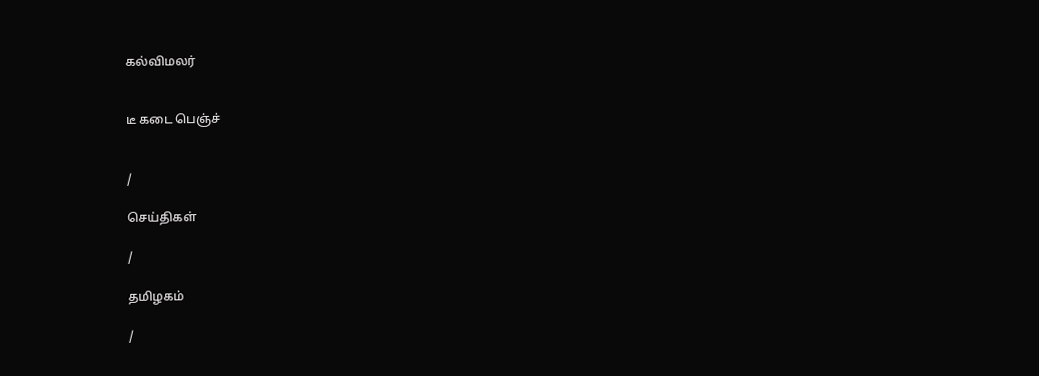கல்விமலர்


டீ கடை பெஞ்ச்


/

செய்திகள்

/

தமிழகம்

/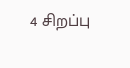4 சிறப்பு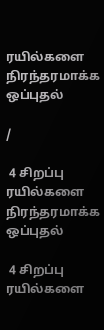ரயில்களை நிரந்தரமாக்க ஒப்புதல்

/

 4 சிறப்பு ரயில்களை நிரந்தரமாக்க ஒப்புதல்

 4 சிறப்பு ரயில்களை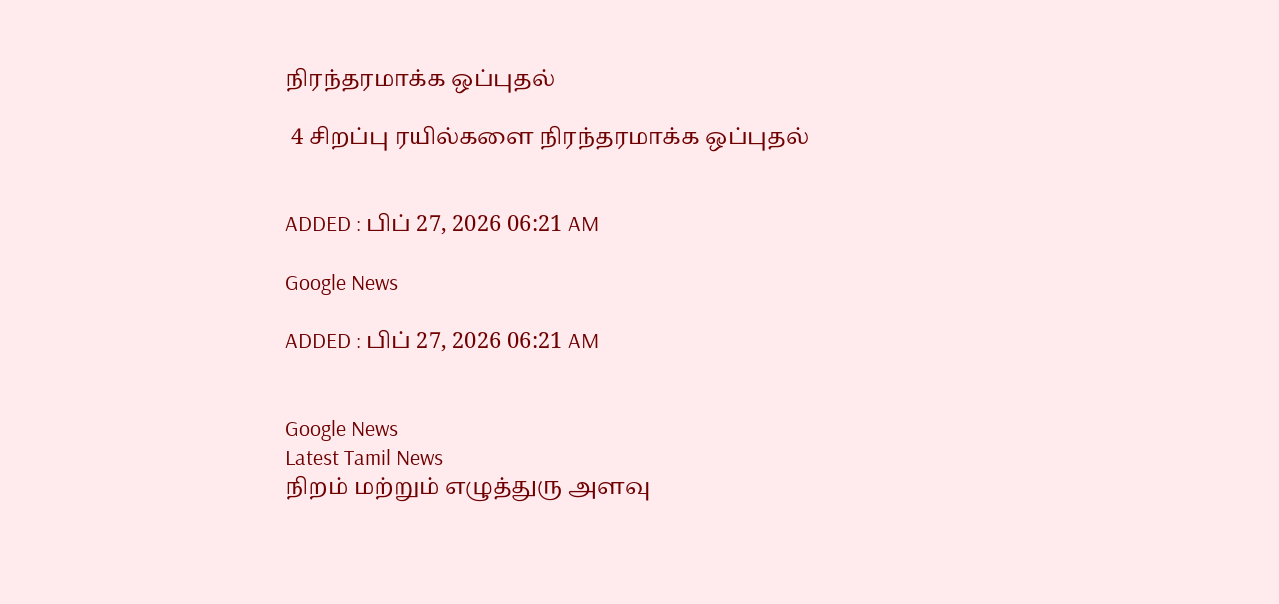நிரந்தரமாக்க ஒப்புதல்

 4 சிறப்பு ரயில்களை நிரந்தரமாக்க ஒப்புதல்


ADDED : பிப் 27, 2026 06:21 AM

Google News

ADDED : பிப் 27, 2026 06:21 AM


Google News
Latest Tamil News
நிறம் மற்றும் எழுத்துரு அளவு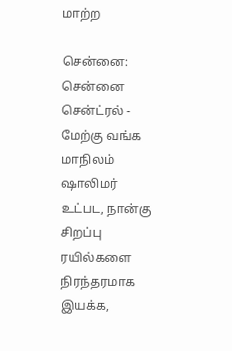மாற்ற

சென்னை: சென்னை சென்ட்ரல் - மேற்கு வங்க மாநிலம் ஷாலிமர் உட்பட, நான்கு சிறப்பு ரயில்களை நிரந்தரமாக இயக்க,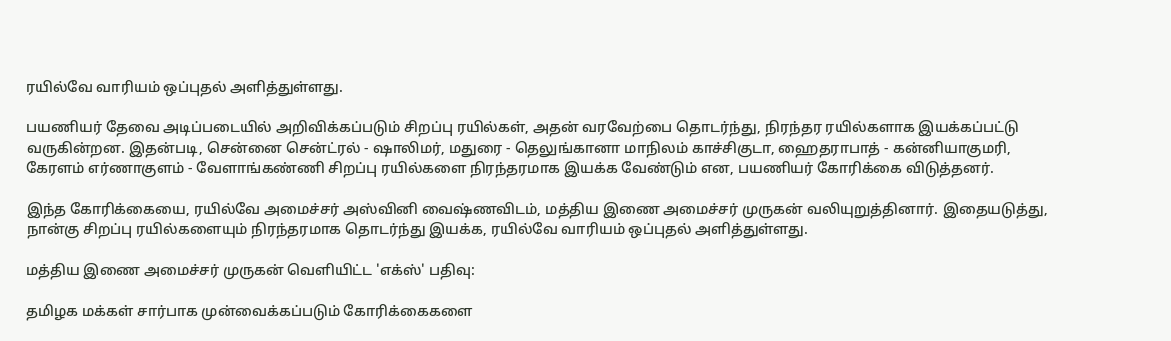ரயில்வே வாரியம் ஒப்புதல் அளித்துள்ளது.

பயணியர் தேவை அடிப்படையில் அறிவிக்கப்படும் சிறப்பு ரயில்கள், அதன் வரவேற்பை தொடர்ந்து, நிரந்தர ரயில்களாக இயக்கப்பட்டு வருகின்றன. இதன்படி, சென்னை சென்ட்ரல் - ஷாலிமர், மதுரை - தெலுங்கானா மாநிலம் காச்சிகுடா, ஹைதராபாத் - கன்னியாகுமரி, கேரளம் எர்ணாகுளம் - வேளாங்கண்ணி சிறப்பு ரயில்களை நிரந்தரமாக இயக்க வேண்டும் என, பயணியர் கோரிக்கை விடுத்தனர்.

இந்த கோரிக்கையை, ரயில்வே அமைச்சர் அஸ்வினி வைஷ்ணவிடம், மத்திய இணை அமைச்சர் முருகன் வலியுறுத்தினார். இதையடுத்து, நான்கு சிறப்பு ரயில்களையும் நிரந்தரமாக தொடர்ந்து இயக்க, ரயில்வே வாரியம் ஒப்புதல் அளித்துள்ளது.

மத்திய இணை அமைச்சர் முருகன் வெளியிட்ட 'எக்ஸ்' பதிவு:

தமிழக மக்கள் சார்பாக முன்வைக்கப்படும் கோரிக்கைகளை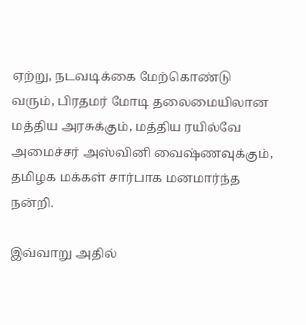ஏற்று, நடவடிக்கை மேற்கொண்டு வரும், பிரதமர் மோடி தலைமையிலான மத்திய அரசுக்கும், மத்திய ரயில்வே அமைச்சர் அஸ்வினி வைஷ்ணவுக்கும், தமிழக மக்கள் சார்பாக மனமார்ந்த நன்றி.

இவ்வாறு அதில்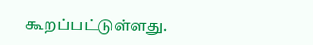கூறப்பட்டுள்ளது.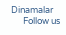Dinamalar
      Follow us